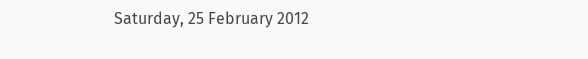Saturday, 25 February 2012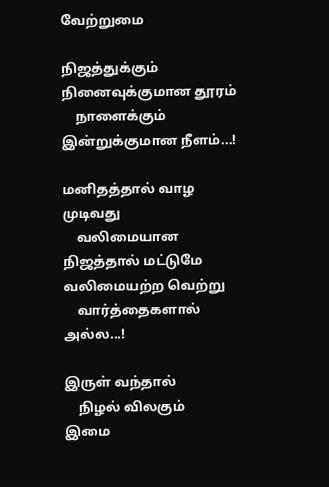வேற்றுமை

நிஜத்துக்கும் நினைவுக்குமான தூரம்
    நாளைக்கும் இன்றுக்குமான நீளம்...!

மனிதத்தால் வாழ முடிவது
    வலிமையான நிஜத்தால் மட்டுமே
வலிமையற்ற வெற்று
    வார்த்தைகளால் அல்ல...!

இருள் வந்தால்
    நிழல் விலகும்
இமை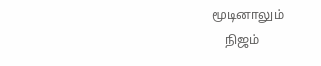மூடினாலும்
    நிஜம்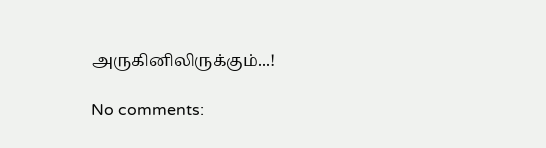அருகினிலிருக்கும்...!

No comments: